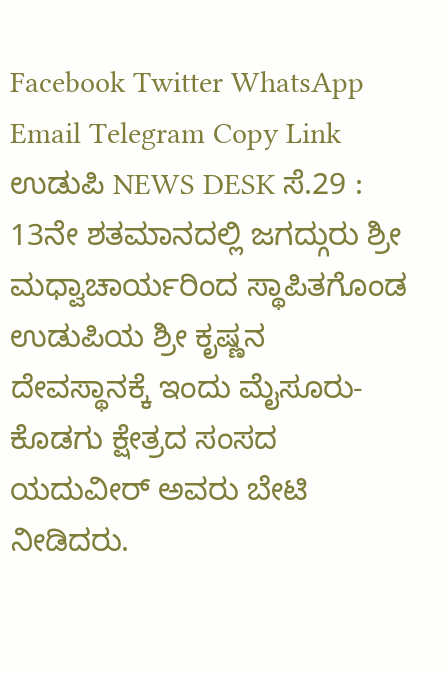Facebook Twitter WhatsApp Email Telegram Copy Link ಉಡುಪಿ NEWS DESK ಸೆ.29 : 13ನೇ ಶತಮಾನದಲ್ಲಿ ಜಗದ್ಗುರು ಶ್ರೀ ಮಧ್ವಾಚಾರ್ಯರಿಂದ ಸ್ಥಾಪಿತಗೊಂಡ ಉಡುಪಿಯ ಶ್ರೀ ಕೃಷ್ಣನ ದೇವಸ್ಥಾನಕ್ಕೆ ಇಂದು ಮೈಸೂರು- ಕೊಡಗು ಕ್ಷೇತ್ರದ ಸಂಸದ ಯದುವೀರ್ ಅವರು ಬೇಟಿ ನೀಡಿದರು.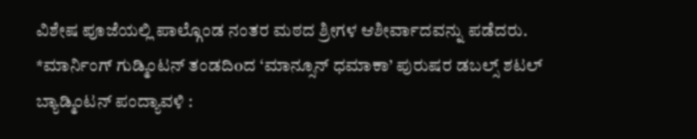ವಿಶೇಷ ಪೂಜೆಯಲ್ಲಿ ಪಾಲ್ಗೊಂಡ ನಂತರ ಮಠದ ಶ್ರೀಗಳ ಆಶೀರ್ವಾದವನ್ನು ಪಡೆದರು.
*ಮಾರ್ನಿಂಗ್ ಗುಡ್ಮಿಂಟನ್ ತಂಡದಿoದ ‘ಮಾನ್ಸೂನ್ ಧಮಾಕಾ’ ಪುರುಷರ ಡಬಲ್ಸ್ ಶಟಲ್ ಬ್ಯಾಡ್ಮಿಂಟನ್ ಪಂದ್ಯಾವಳಿ :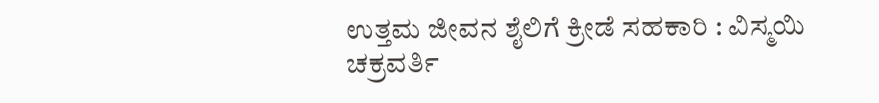ಉತ್ತಮ ಜೀವನ ಶೈಲಿಗೆ ಕ್ರೀಡೆ ಸಹಕಾರಿ : ವಿಸ್ಮಯಿ ಚಕ್ರವರ್ತಿ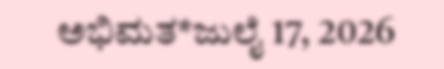ಅಭಿಮತ*ಜುಲೈ 17, 2026